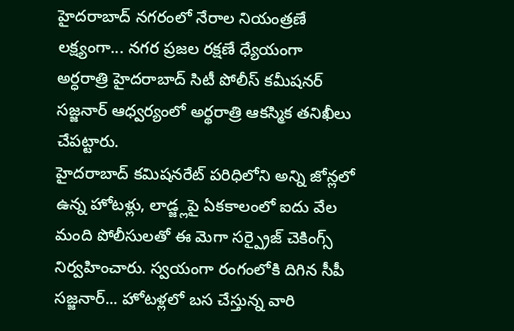హైదరాబాద్ నగరంలో నేరాల నియంత్రణే లక్ష్యంగా... నగర ప్రజల రక్షణే ధ్యేయంగా అర్ధరాత్రి హైదరాబాద్ సిటీ పోలీస్ కమీషనర్ సజ్జనార్ ఆధ్వర్యంలో అర్థరాత్రి ఆకస్మిక తనిఖీలు చేపట్టారు.
హైదరాబాద్ కమిషనరేట్ పరిధిలోని అన్ని జోన్లలో ఉన్న హోటళ్లు, లాడ్జ్లపై ఏకకాలంలో ఐదు వేల మంది పోలీసులతో ఈ మెగా సర్ప్రైజ్ చెకింగ్స్ నిర్వహించారు. స్వయంగా రంగంలోకి దిగిన సీపీ సజ్జనార్... హోటళ్లలో బస చేస్తున్న వారి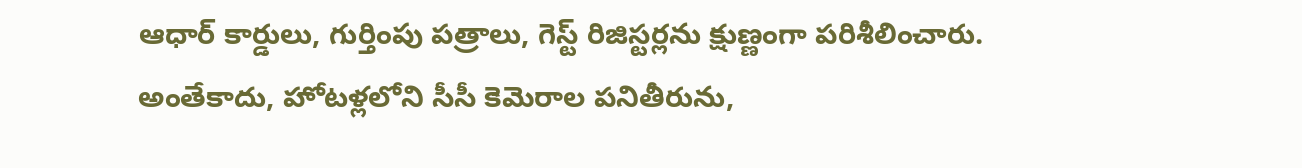ఆధార్ కార్డులు, గుర్తింపు పత్రాలు, గెస్ట్ రిజిస్టర్లను క్షుణ్ణంగా పరిశీలించారు. అంతేకాదు, హోటళ్లలోని సీసీ కెమెరాల పనితీరును,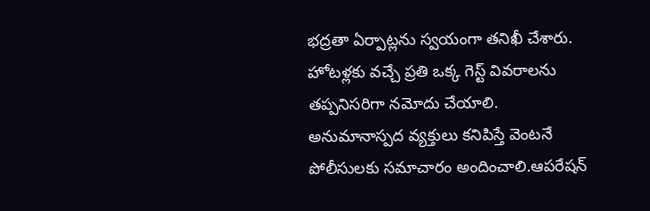భద్రతా ఏర్పాట్లను స్వయంగా తనిఖీ చేశారు.
హోటళ్లకు వచ్చే ప్రతి ఒక్క గెస్ట్ వివరాలను తప్పనిసరిగా నమోదు చేయాలి. అనుమానాస్పద వ్యక్తులు కనిపిస్తే వెంటనే పోలీసులకు సమాచారం అందించాలి.ఆపరేషన్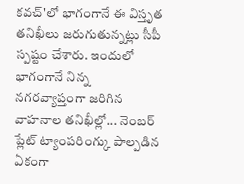కవచ్'లో భాగంగానే ఈ విస్తృత తనిఖీలు జరుగుతున్నట్లు సీపీ స్పష్టం చేశారు. ఇందులో భాగంగానే నిన్న నగరవ్యాప్తంగా జరిగిన వాహనాల తనిఖీల్లో... నెంబర్ ప్లేట్ ట్యాంపరింగ్కు పాల్పడిన ఏకంగా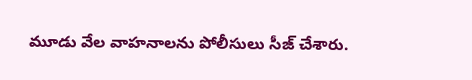మూడు వేల వాహనాలను పోలీసులు సీజ్ చేశారు.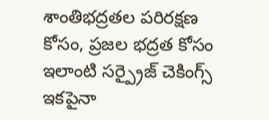శాంతిభద్రతల పరిరక్షణ కోసం, ప్రజల భద్రత కోసం ఇలాంటి సర్ప్రైజ్ చెకింగ్స్ ఇకపైనా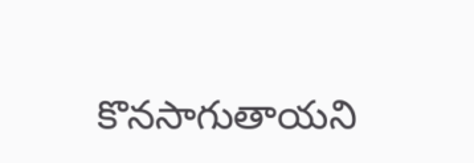కొనసాగుతాయని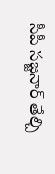సీపీ సజ్జనార్ తేల్చి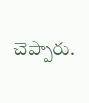చెప్పారు.